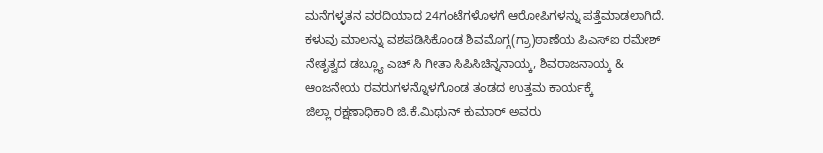ಮನೆಗಳ್ಳತನ ವರದಿಯಾದ 24ಗಂಟೆಗಳೊಳಗೆ ಆರೋಪಿಗಳನ್ನು ಪತ್ತೆಮಾಡಲಾಗಿದೆ. ಕಳುವು ಮಾಲನ್ನು ವಶಪಡಿಸಿಕೊಂಡ ಶಿವಮೊಗ್ಗ(ಗ್ರಾ)ಠಾಣೆಯ ಪಿಎಸ್ಐ ರಮೇಶ್ ನೇತೃತ್ವದ ಡಬ್ಲ್ಯೂ ಎಚ್ ಸಿ ಗೀತಾ ಸಿಪಿಸಿಚಿನ್ನನಾಯ್ಕ, ಶಿವರಾಜನಾಯ್ಕ & ಆಂಜನೇಯ ರವರುಗಳನ್ನೊಳಗೊಂಡ ತಂಡದ ಉತ್ತಮ ಕಾರ್ಯಕ್ಕೆ
ಜಿಲ್ಲಾ ರಕ್ಷಣಾಧಿಕಾರಿ ಜಿ.ಕೆ.ಮಿಥುನ್ ಕುಮಾರ್ ಅವರು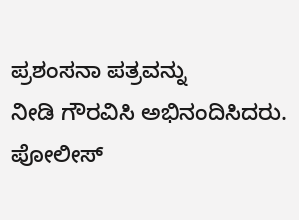ಪ್ರಶಂಸನಾ ಪತ್ರವನ್ನು
ನೀಡಿ ಗೌರವಿಸಿ ಅಭಿನಂದಿಸಿದರು.
ಪೋಲೀಸ್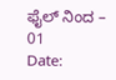ಫೈಲ್ ನಿಂದ – 01
Date: